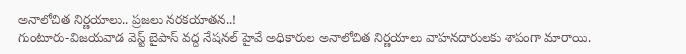అనాలోచిత నిర్ణయాలు.. ప్రజలు నరకయాతన..!
గుంటూరు-విజయవాడ వెస్ట్ బైపాస్ వద్ద నేషనల్ హైవే అధికారుల అనాలోచిత నిర్ణయాలు వాహనదారులకు శాపంగా మారాయి.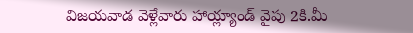విజయవాడ వెళ్లేవారు హాయ్ల్యాండ్ వైపు 2కి.మీ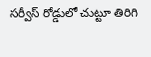సర్వీస్ రోడ్డులో చుట్టూ తిరిగి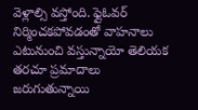వెళ్లాల్సి వస్తోంది. ఫ్లైఓవర్ నిర్మించకపోవడంతో వాహనాలు ఎటునుంచి వస్తున్నాయో తెలియక తరచూ ప్రమాదాలు జరుగుతున్నాయి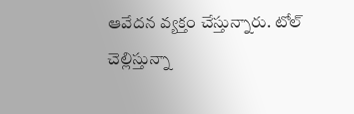ఆవేదన వ్యక్తం చేస్తున్నారు. టోల్ చెల్లిస్తున్నా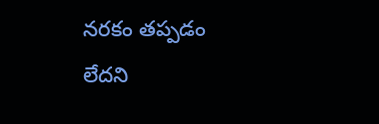నరకం తప్పడం లేదని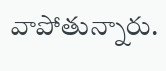వాపోతున్నారు.